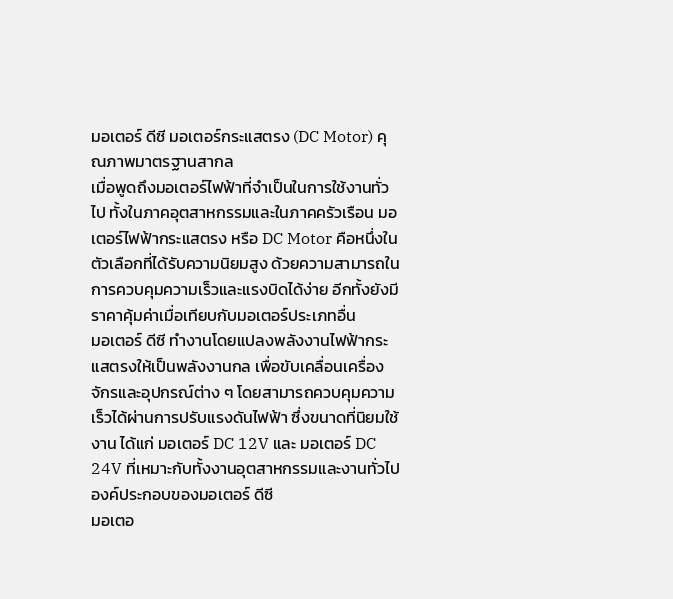มอเตอร์ ดีซี มอเตอร์กระแสตรง (DC Motor) คุณภาพมาตรฐานสากล
เมื่อพูดถึงมอเตอร์ไฟฟ้าที่จำเป็นในการใช้งานทั่วไป ทั้งในภาคอุตสาหกรรมและในภาคครัวเรือน มอเตอร์ไฟฟ้ากระแสตรง หรือ DC Motor คือหนึ่งในตัวเลือกที่ได้รับความนิยมสูง ด้วยความสามารถในการควบคุมความเร็วและแรงบิดได้ง่าย อีกทั้งยังมีราคาคุ้มค่าเมื่อเทียบกับมอเตอร์ประเภทอื่น
มอเตอร์ ดีซี ทำงานโดยแปลงพลังงานไฟฟ้ากระแสตรงให้เป็นพลังงานกล เพื่อขับเคลื่อนเครื่องจักรและอุปกรณ์ต่าง ๆ โดยสามารถควบคุมความเร็วได้ผ่านการปรับแรงดันไฟฟ้า ซึ่งขนาดที่นิยมใช้งาน ได้แก่ มอเตอร์ DC 12V และ มอเตอร์ DC 24V ที่เหมาะกับทั้งงานอุตสาหกรรมและงานทั่วไป
องค์ประกอบของมอเตอร์ ดีซี
มอเตอ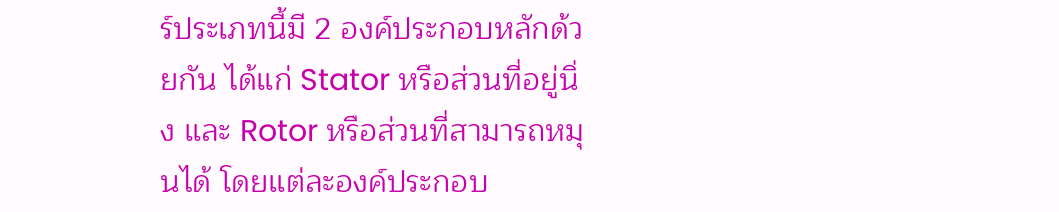ร์ประเภทนี้มี 2 องค์ประกอบหลักด้วยกัน ได้แก่ Stator หรือส่วนที่อยู่นิ่ง และ Rotor หรือส่วนที่สามารถหมุนได้ โดยแต่ละองค์ประกอบ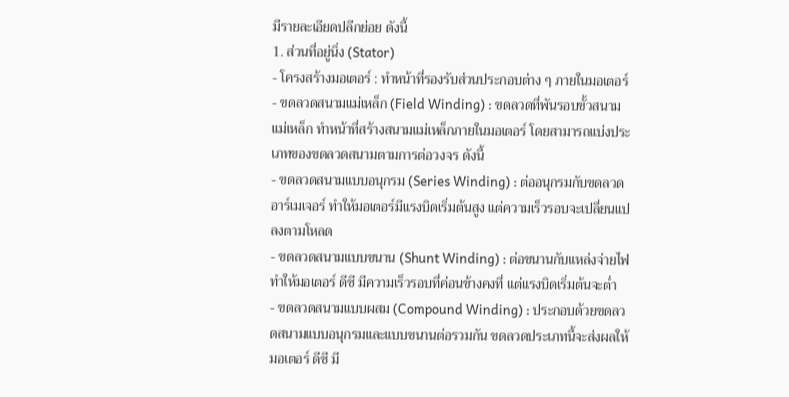มีรายละเอียดปลีกย่อย ดังนี้
1. ส่วนที่อยู่นิ่ง (Stator)
- โครงสร้างมอเตอร์ : ทำหน้าที่รองรับส่วนประกอบต่าง ๆ ภายในมอเตอร์
- ขดลวดสนามแม่เหล็ก (Field Winding) : ขดลวดที่พันรอบขั้วสนามแม่เหล็ก ทำหน้าที่สร้างสนามแม่เหล็กภายในมอเตอร์ โดยสามารถแบ่งประเภทของขดลวดสนามตามการต่อวงจร ดังนี้
- ขดลวดสนามแบบอนุกรม (Series Winding) : ต่ออนุกรมกับขดลวดอาร์เมเจอร์ ทำให้มอเตอร์มีแรงบิดเริ่มต้นสูง แต่ความเร็วรอบจะเปลี่ยนแปลงตามโหลด
- ขดลวดสนามแบบขนาน (Shunt Winding) : ต่อขนานกับแหล่งจ่ายไฟ ทำให้มอเตอร์ ดีซี มีความเร็วรอบที่ค่อนข้างคงที่ แต่แรงบิดเริ่มต้นจะต่ำ
- ขดลวดสนามแบบผสม (Compound Winding) : ประกอบด้วยขดลวดสนามแบบอนุกรมและแบบขนานต่อรวมกัน ขดลวดประเภทนี้จะส่งผลให้มอเตอร์ ดีซี มี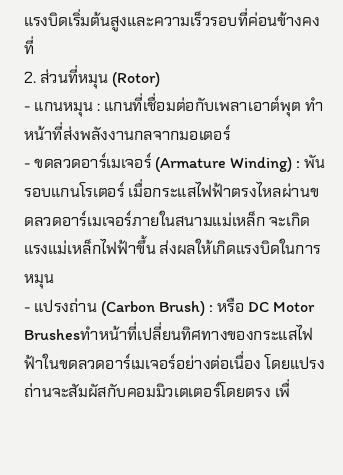แรงบิดเริ่มต้นสูงและความเร็วรอบที่ค่อนข้างคงที่
2. ส่วนที่หมุน (Rotor)
- แกนหมุน : แกนที่เชื่อมต่อกับเพลาเอาต์พุต ทำหน้าที่ส่งพลังงานกลจากมอเตอร์
- ขดลวดอาร์เมเจอร์ (Armature Winding) : พันรอบแกนโรเตอร์ เมื่อกระแสไฟฟ้าตรงไหลผ่านขดลวดอาร์เมเจอร์ภายในสนามแม่เหล็ก จะเกิดแรงแม่เหล็กไฟฟ้าขึ้น ส่งผลให้เกิดแรงบิดในการหมุน
- แปรงถ่าน (Carbon Brush) : หรือ DC Motor Brushesทำหน้าที่เปลี่ยนทิศทางของกระแสไฟฟ้าในขดลวดอาร์เมเจอร์อย่างต่อเนื่อง โดยแปรงถ่านจะสัมผัสกับคอมมิวเตเตอร์โดยตรง เพื่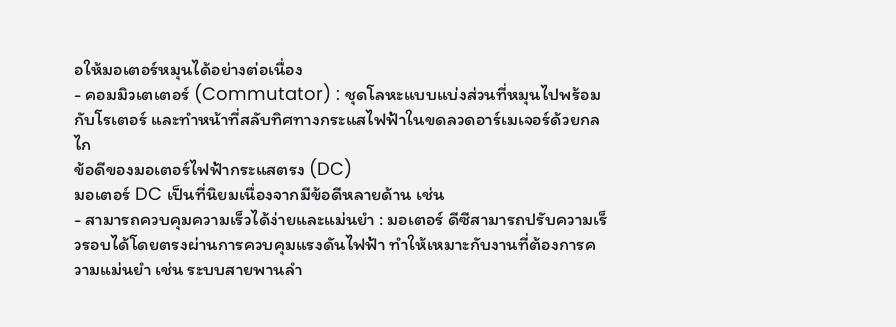อให้มอเตอร์หมุนได้อย่างต่อเนื่อง
- คอมมิวเตเตอร์ (Commutator) : ชุดโลหะแบบแบ่งส่วนที่หมุนไปพร้อมกับโรเตอร์ และทำหน้าที่สลับทิศทางกระแสไฟฟ้าในขดลวดอาร์เมเจอร์ด้วยกลไก
ข้อดีของมอเตอร์ไฟฟ้ากระแสตรง (DC)
มอเตอร์ DC เป็นที่นิยมเนื่องจากมีข้อดีหลายด้าน เช่น
- สามารถควบคุมความเร็วได้ง่ายและแม่นยำ : มอเตอร์ ดีซีสามารถปรับความเร็วรอบได้โดยตรงผ่านการควบคุมแรงดันไฟฟ้า ทำให้เหมาะกับงานที่ต้องการความแม่นยำ เช่น ระบบสายพานลำ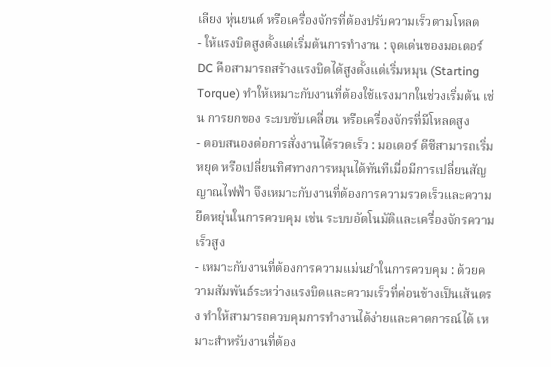เลียง หุ่นยนต์ หรือเครื่องจักรที่ต้องปรับความเร็วตามโหลด
- ให้แรงบิดสูงตั้งแต่เริ่มต้นการทำงาน : จุดเด่นของมอเตอร์ DC คือสามารถสร้างแรงบิดได้สูงตั้งแต่เริ่มหมุน (Starting Torque) ทำให้เหมาะกับงานที่ต้องใช้แรงมากในช่วงเริ่มต้น เช่น การยกของ ระบบขับเคลื่อน หรือเครื่องจักรที่มีโหลดสูง
- ตอบสนองต่อการสั่งงานได้รวดเร็ว : มอเตอร์ ดีซีสามารถเริ่ม หยุด หรือเปลี่ยนทิศทางการหมุนได้ทันทีเมื่อมีการเปลี่ยนสัญญาณไฟฟ้า จึงเหมาะกับงานที่ต้องการความรวดเร็วและความยืดหยุ่นในการควบคุม เช่น ระบบอัตโนมัติและเครื่องจักรความเร็วสูง
- เหมาะกับงานที่ต้องการความแม่นยำในการควบคุม : ด้วยความสัมพันธ์ระหว่างแรงบิดและความเร็วที่ค่อนข้างเป็นเส้นตรง ทำให้สามารถควบคุมการทำงานได้ง่ายและคาดการณ์ได้ เหมาะสำหรับงานที่ต้อง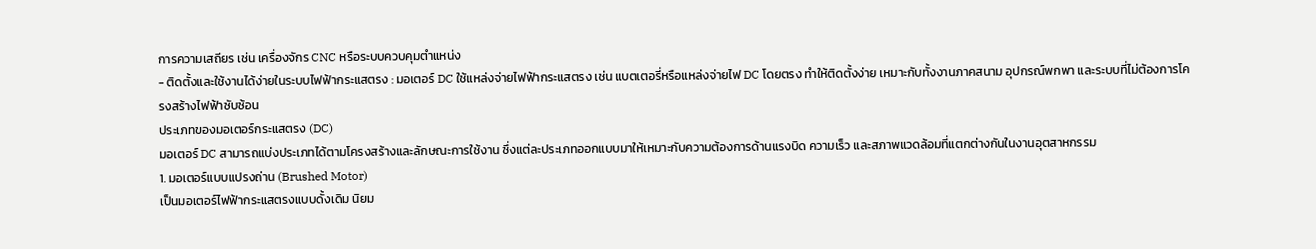การความเสถียร เช่น เครื่องจักร CNC หรือระบบควบคุมตำแหน่ง
- ติดตั้งและใช้งานได้ง่ายในระบบไฟฟ้ากระแสตรง : มอเตอร์ DC ใช้แหล่งจ่ายไฟฟ้ากระแสตรง เช่น แบตเตอรี่หรือแหล่งจ่ายไฟ DC โดยตรง ทำให้ติดตั้งง่าย เหมาะกับทั้งงานภาคสนาม อุปกรณ์พกพา และระบบที่ไม่ต้องการโครงสร้างไฟฟ้าซับซ้อน
ประเภทของมอเตอร์กระแสตรง (DC)
มอเตอร์ DC สามารถแบ่งประเภทได้ตามโครงสร้างและลักษณะการใช้งาน ซึ่งแต่ละประเภทออกแบบมาให้เหมาะกับความต้องการด้านแรงบิด ความเร็ว และสภาพแวดล้อมที่แตกต่างกันในงานอุตสาหกรรม
1. มอเตอร์แบบแปรงถ่าน (Brushed Motor)
เป็นมอเตอร์ไฟฟ้ากระแสตรงแบบดั้งเดิม นิยม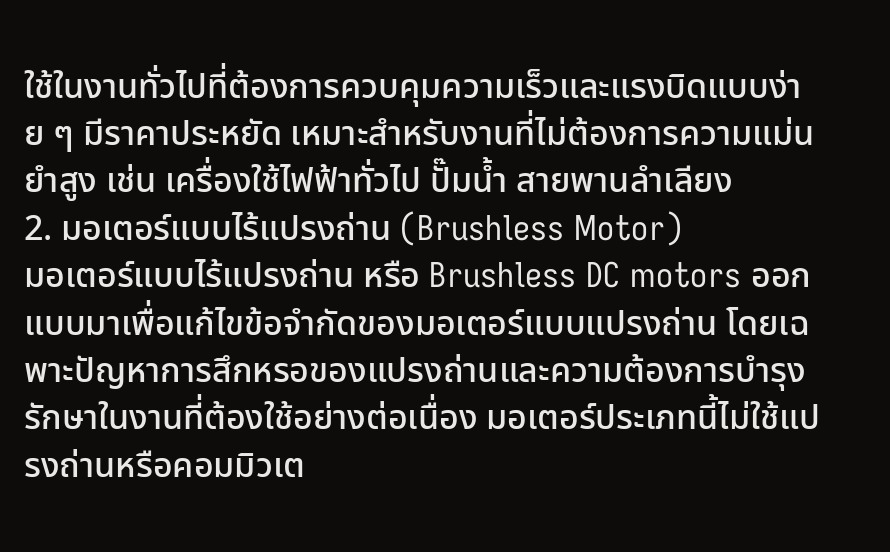ใช้ในงานทั่วไปที่ต้องการควบคุมความเร็วและแรงบิดแบบง่าย ๆ มีราคาประหยัด เหมาะสำหรับงานที่ไม่ต้องการความแม่นยำสูง เช่น เครื่องใช้ไฟฟ้าทั่วไป ปั๊มน้ำ สายพานลำเลียง
2. มอเตอร์แบบไร้แปรงถ่าน (Brushless Motor)
มอเตอร์แบบไร้แปรงถ่าน หรือ Brushless DC motors ออกแบบมาเพื่อแก้ไขข้อจำกัดของมอเตอร์แบบแปรงถ่าน โดยเฉพาะปัญหาการสึกหรอของแปรงถ่านและความต้องการบำรุงรักษาในงานที่ต้องใช้อย่างต่อเนื่อง มอเตอร์ประเภทนี้ไม่ใช้แปรงถ่านหรือคอมมิวเต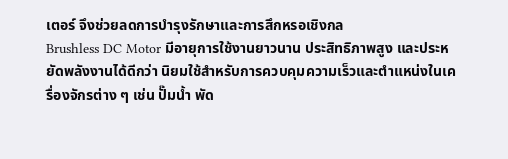เตอร์ จึงช่วยลดการบำรุงรักษาและการสึกหรอเชิงกล
Brushless DC Motor มีอายุการใช้งานยาวนาน ประสิทธิภาพสูง และประหยัดพลังงานได้ดีกว่า นิยมใช้สำหรับการควบคุมความเร็วและตำแหน่งในเครื่องจักรต่าง ๆ เช่น ปั๊มน้ำ พัด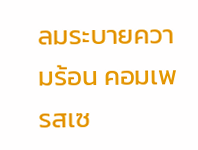ลมระบายความร้อน คอมเพรสเซ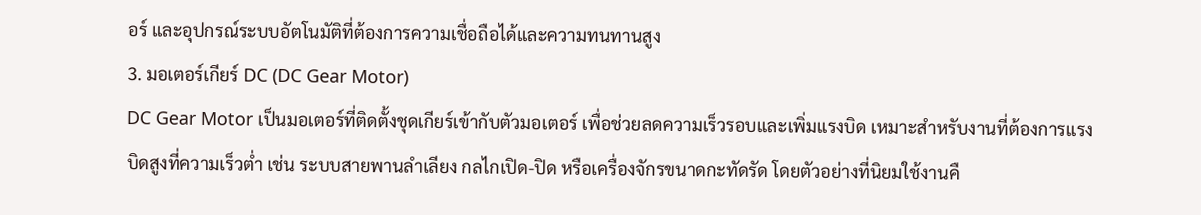อร์ และอุปกรณ์ระบบอัตโนมัติที่ต้องการความเชื่อถือได้และความทนทานสูง
3. มอเตอร์เกียร์ DC (DC Gear Motor)
DC Gear Motor เป็นมอเตอร์ที่ติดตั้งชุดเกียร์เข้ากับตัวมอเตอร์ เพื่อช่วยลดความเร็วรอบและเพิ่มแรงบิด เหมาะสำหรับงานที่ต้องการแรงบิดสูงที่ความเร็วต่ำ เช่น ระบบสายพานลำเลียง กลไกเปิด-ปิด หรือเครื่องจักรขนาดกะทัดรัด โดยตัวอย่างที่นิยมใช้งานคื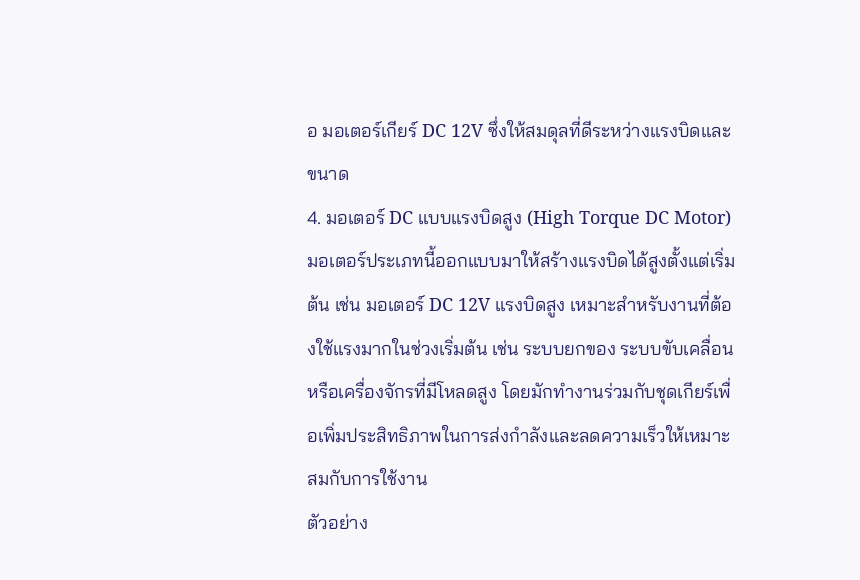อ มอเตอร์เกียร์ DC 12V ซึ่งให้สมดุลที่ดีระหว่างแรงบิดและขนาด
4. มอเตอร์ DC แบบแรงบิดสูง (High Torque DC Motor)
มอเตอร์ประเภทนี้ออกแบบมาให้สร้างแรงบิดได้สูงตั้งแต่เริ่มต้น เช่น มอเตอร์ DC 12V แรงบิดสูง เหมาะสำหรับงานที่ต้องใช้แรงมากในช่วงเริ่มต้น เช่น ระบบยกของ ระบบขับเคลื่อน หรือเครื่องจักรที่มีโหลดสูง โดยมักทำงานร่วมกับชุดเกียร์เพื่อเพิ่มประสิทธิภาพในการส่งกำลังและลดความเร็วให้เหมาะสมกับการใช้งาน
ตัวอย่าง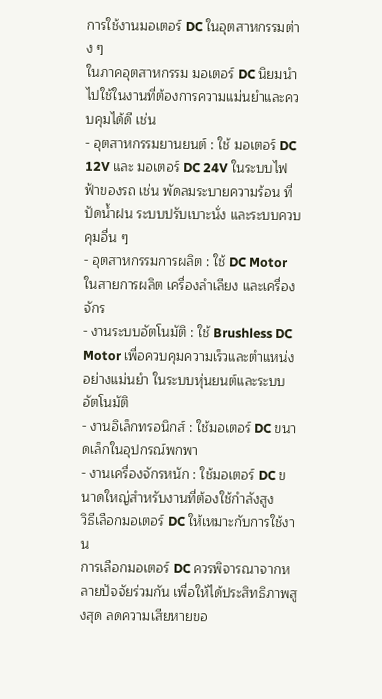การใช้งานมอเตอร์ DC ในอุตสาหกรรมต่าง ๆ
ในภาคอุตสาหกรรม มอเตอร์ DC นิยมนำไปใช้ในงานที่ต้องการความแม่นยำและควบคุมได้ดี เช่น
- อุตสาหกรรมยานยนต์ : ใช้ มอเตอร์ DC 12V และ มอเตอร์ DC 24V ในระบบไฟฟ้าของรถ เช่น พัดลมระบายความร้อน ที่ปัดน้ำฝน ระบบปรับเบาะนั่ง และระบบควบคุมอื่น ๆ
- อุตสาหกรรมการผลิต : ใช้ DC Motor ในสายการผลิต เครื่องลำเลียง และเครื่องจักร
- งานระบบอัตโนมัติ : ใช้ Brushless DC Motor เพื่อควบคุมความเร็วและตำแหน่งอย่างแม่นยำ ในระบบหุ่นยนต์และระบบอัตโนมัติ
- งานอิเล็กทรอนิกส์ : ใช้มอเตอร์ DC ขนาดเล็กในอุปกรณ์พกพา
- งานเครื่องจักรหนัก : ใช้มอเตอร์ DC ขนาดใหญ่สำหรับงานที่ต้องใช้กำลังสูง
วิธีเลือกมอเตอร์ DC ให้เหมาะกับการใช้งาน
การเลือกมอเตอร์ DC ควรพิจารณาจากหลายปัจจัยร่วมกัน เพื่อให้ได้ประสิทธิภาพสูงสุด ลดความเสียหายขอ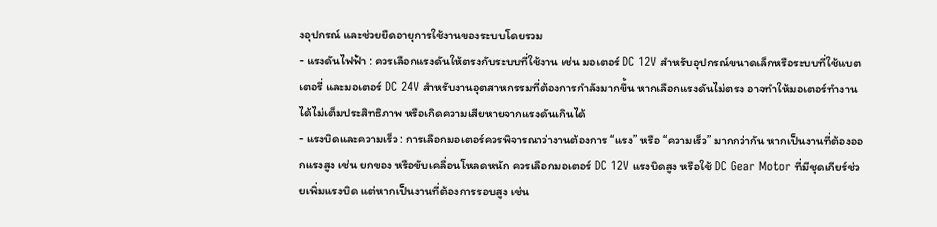งอุปกรณ์ และช่วยยืดอายุการใช้งานของระบบโดยรวม
- แรงดันไฟฟ้า : ควรเลือกแรงดันให้ตรงกับระบบที่ใช้งาน เช่น มอเตอร์ DC 12V สำหรับอุปกรณ์ขนาดเล็กหรือระบบที่ใช้แบตเตอรี่ และมอเตอร์ DC 24V สำหรับงานอุตสาหกรรมที่ต้องการกำลังมากขึ้น หากเลือกแรงดันไม่ตรง อาจทำให้มอเตอร์ทำงานได้ไม่เต็มประสิทธิภาพ หรือเกิดความเสียหายจากแรงดันเกินได้
- แรงบิดและความเร็ว : การเลือกมอเตอร์ควรพิจารณาว่างานต้องการ “แรง” หรือ “ความเร็ว” มากกว่ากัน หากเป็นงานที่ต้องออกแรงสูง เช่น ยกของ หรือขับเคลื่อนโหลดหนัก ควรเลือกมอเตอร์ DC 12V แรงบิดสูง หรือใช้ DC Gear Motor ที่มีชุดเกียร์ช่วยเพิ่มแรงบิด แต่หากเป็นงานที่ต้องการรอบสูง เช่น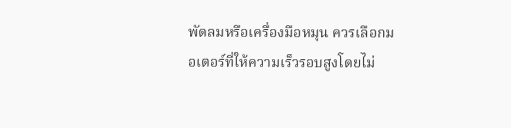พัดลมหรือเครื่องมือหมุน ควรเลือกมอเตอร์ที่ให้ความเร็วรอบสูงโดยไม่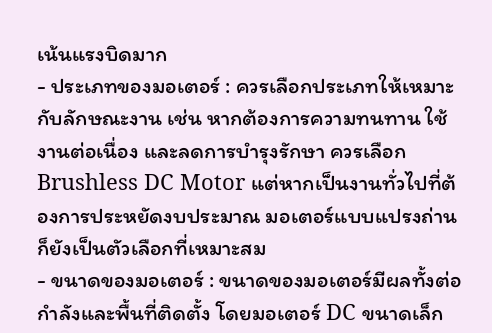เน้นแรงบิดมาก
- ประเภทของมอเตอร์ : ควรเลือกประเภทให้เหมาะกับลักษณะงาน เช่น หากต้องการความทนทาน ใช้งานต่อเนื่อง และลดการบำรุงรักษา ควรเลือก Brushless DC Motor แต่หากเป็นงานทั่วไปที่ต้องการประหยัดงบประมาณ มอเตอร์แบบแปรงถ่านก็ยังเป็นตัวเลือกที่เหมาะสม
- ขนาดของมอเตอร์ : ขนาดของมอเตอร์มีผลทั้งต่อกำลังและพื้นที่ติดตั้ง โดยมอเตอร์ DC ขนาดเล็ก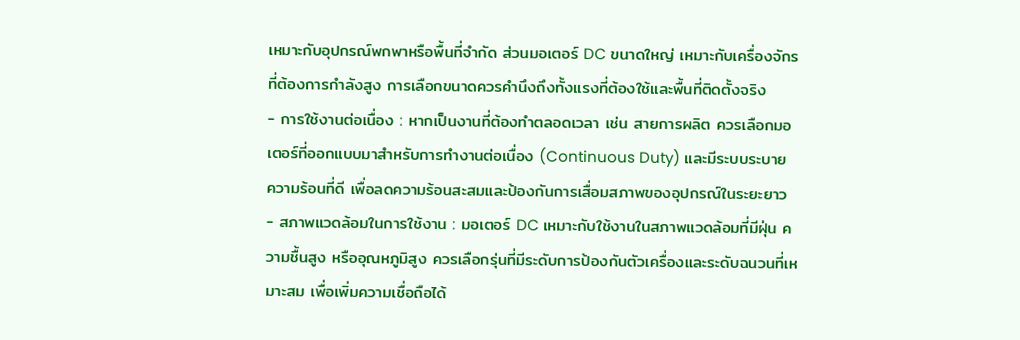เหมาะกับอุปกรณ์พกพาหรือพื้นที่จำกัด ส่วนมอเตอร์ DC ขนาดใหญ่ เหมาะกับเครื่องจักรที่ต้องการกำลังสูง การเลือกขนาดควรคำนึงถึงทั้งแรงที่ต้องใช้และพื้นที่ติดตั้งจริง
- การใช้งานต่อเนื่อง : หากเป็นงานที่ต้องทำตลอดเวลา เช่น สายการผลิต ควรเลือกมอเตอร์ที่ออกแบบมาสำหรับการทำงานต่อเนื่อง (Continuous Duty) และมีระบบระบายความร้อนที่ดี เพื่อลดความร้อนสะสมและป้องกันการเสื่อมสภาพของอุปกรณ์ในระยะยาว
- สภาพแวดล้อมในการใช้งาน : มอเตอร์ DC เหมาะกับใช้งานในสภาพแวดล้อมที่มีฝุ่น ความชื้นสูง หรืออุณหภูมิสูง ควรเลือกรุ่นที่มีระดับการป้องกันตัวเครื่องและระดับฉนวนที่เหมาะสม เพื่อเพิ่มความเชื่อถือได้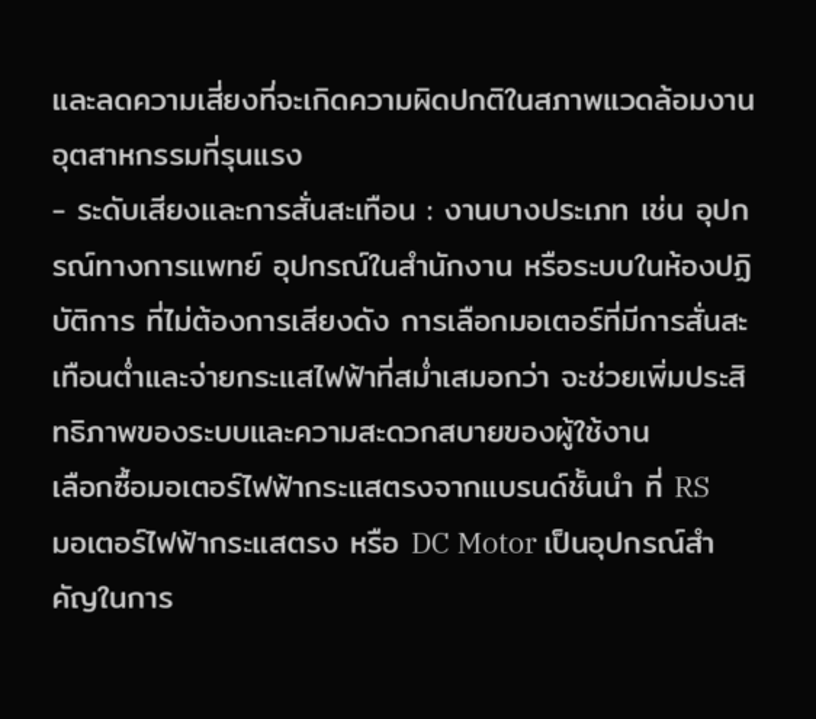และลดความเสี่ยงที่จะเกิดความผิดปกติในสภาพแวดล้อมงานอุตสาหกรรมที่รุนแรง
- ระดับเสียงและการสั่นสะเทือน : งานบางประเภท เช่น อุปกรณ์ทางการแพทย์ อุปกรณ์ในสำนักงาน หรือระบบในห้องปฏิบัติการ ที่ไม่ต้องการเสียงดัง การเลือกมอเตอร์ที่มีการสั่นสะเทือนต่ำและจ่ายกระแสไฟฟ้าที่สม่ำเสมอกว่า จะช่วยเพิ่มประสิทธิภาพของระบบและความสะดวกสบายของผู้ใช้งาน
เลือกซื้อมอเตอร์ไฟฟ้ากระแสตรงจากแบรนด์ชั้นนำ ที่ RS
มอเตอร์ไฟฟ้ากระแสตรง หรือ DC Motor เป็นอุปกรณ์สำคัญในการ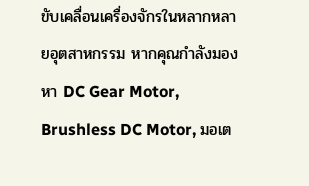ขับเคลื่อนเครื่องจักรในหลากหลายอุตสาหกรรม หากคุณกำลังมองหา DC Gear Motor, Brushless DC Motor, มอเต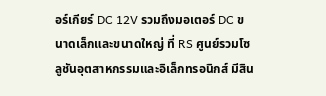อร์เกียร์ DC 12V รวมถึงมอเตอร์ DC ขนาดเล็กและขนาดใหญ่ ที่ RS ศูนย์รวมโซลูชันอุตสาหกรรมและอิเล็กทรอนิกส์ มีสิน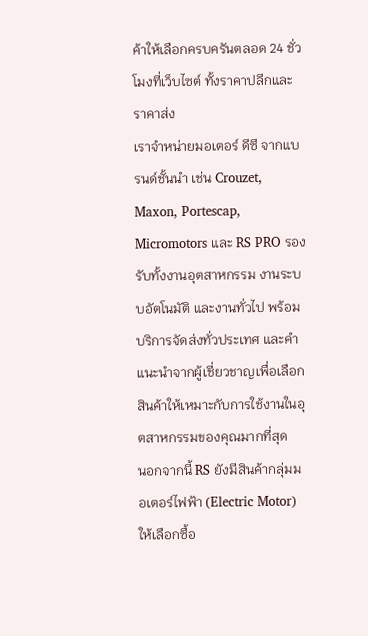ค้าให้เลือกครบครันตลอด 24 ชั่วโมงที่เว็บไซต์ ทั้งราคาปลีกและราคาส่ง
เราจำหน่ายมอเตอร์ ดีซี จากแบรนด์ชั้นนำ เช่น Crouzet, Maxon, Portescap, Micromotors และ RS PRO รองรับทั้งงานอุตสาหกรรม งานระบบอัตโนมัติ และงานทั่วไป พร้อมบริการจัดส่งทั่วประเทศ และคำแนะนำจากผู้เชี่ยวชาญเพื่อเลือกสินค้าให้เหมาะกับการใช้งานในอุตสาหกรรมของคุณมากที่สุด
นอกจากนี้ RS ยังมีสินค้ากลุ่มมอเตอร์ไฟฟ้า (Electric Motor) ให้เลือกซื้อ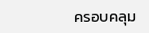ครอบคลุม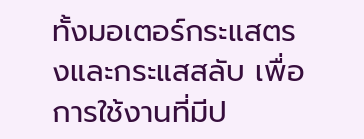ทั้งมอเตอร์กระแสตรงและกระแสสลับ เพื่อการใช้งานที่มีป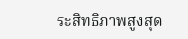ระสิทธิภาพสูงสุด